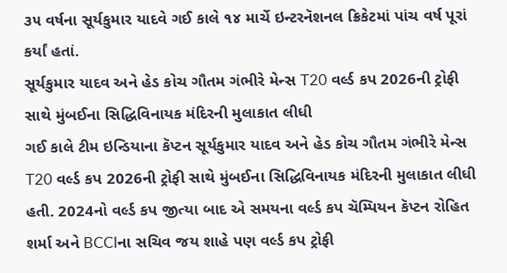૩૫ વર્ષના સૂર્યકુમાર યાદવે ગઈ કાલે ૧૪ માર્ચે ઇન્ટરનૅશનલ ક્રિકેટમાં પાંચ વર્ષ પૂરાં કર્યાં હતાં.
સૂર્યકુમાર યાદવ અને હેડ કોચ ગૌતમ ગંભીરે મેન્સ T20 વર્લ્ડ કપ 2026ની ટ્રોફી સાથે મુંબઈના સિદ્ધિવિનાયક મંદિરની મુલાકાત લીધી
ગઈ કાલે ટીમ ઇન્ડિયાના કૅપ્ટન સૂર્યકુમાર યાદવ અને હેડ કોચ ગૌતમ ગંભીરે મેન્સ T20 વર્લ્ડ કપ 2026ની ટ્રોફી સાથે મુંબઈના સિદ્ધિવિનાયક મંદિરની મુલાકાત લીધી હતી. 2024નો વર્લ્ડ કપ જીત્યા બાદ એ સમયના વર્લ્ડ કપ ચૅમ્પિયન કૅપ્ટન રોહિત શર્મા અને BCCIના સચિવ જય શાહે પણ વર્લ્ડ કપ ટ્રોફી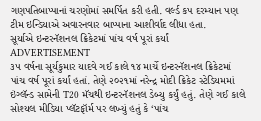ગણપતિબાપ્પાનાં ચરણોમાં સમર્પિત કરી હતી. વર્લ્ડ કપ દરમ્યાન પણ ટીમ ઇન્ડિયાએ અવારનવાર બાપ્પાના આશીર્વાદ લીધા હતા.
સૂર્યાએ ઇન્ટરનૅશનલ ક્રિકેટમાં પાંચ વર્ષ પૂરાં કર્યાં
ADVERTISEMENT
૩૫ વર્ષના સૂર્યકુમાર યાદવે ગઈ કાલે ૧૪ માર્ચે ઇન્ટરનૅશનલ ક્રિકેટમાં પાંચ વર્ષ પૂરાં કર્યાં હતાં. તેણે ૨૦૨૧માં નરેન્દ્ર મોદી ક્રિકેટ સ્ટેડિયમમાં ઇંગ્લૅન્ડ સામેની T20 મૅચથી ઇન્ટરનૅશનલ ડેબ્યુ કર્યું હતું. તેણે ગઈ કાલે સોશ્યલ મીડિયા પ્લૅટફૉર્મ પર લખ્યું હતું કે ‘પાંચ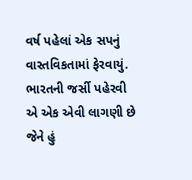વર્ષ પહેલાં એક સપનું વાસ્તવિકતામાં ફેરવાયું. ભારતની જર્સી પહેરવી એ એક એવી લાગણી છે જેને હું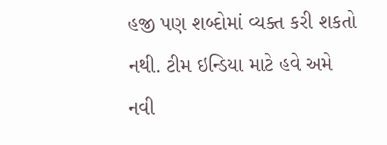હજી પણ શબ્દોમાં વ્યક્ત કરી શકતો નથી. ટીમ ઇન્ડિયા માટે હવે અમે નવી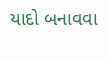યાદો બનાવવા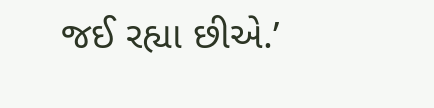જઈ રહ્યા છીએ.’